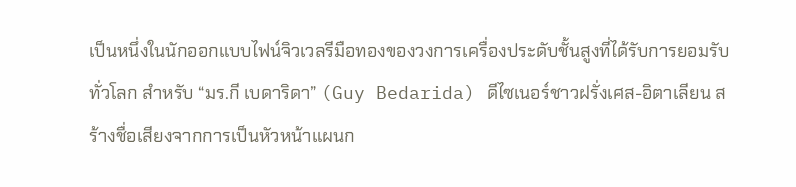เป็นหนึ่งในนักออกแบบไฟน์จิวเวลรีมือทองของวงการเครื่องประดับชั้นสูงที่ได้รับการยอมรับทั่วโลก สำหรับ “มร.กี เบดาริดา” (Guy Bedarida) ดีไซเนอร์ชาวฝรั่งเศส-อิตาเลียน สร้างชื่อเสียงจากการเป็นหัวหน้าแผนก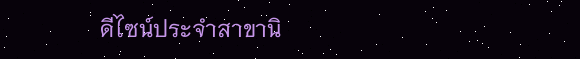ดีไซน์ประจำสาขานิ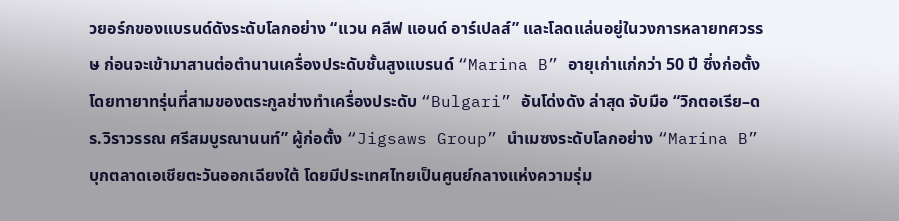วยอร์กของแบรนด์ดังระดับโลกอย่าง “แวน คลีฟ แอนด์ อาร์เปลส์” และโลดแล่นอยู่ในวงการหลายทศวรรษ ก่อนจะเข้ามาสานต่อตำนานเครื่องประดับชั้นสูงแบรนด์ “Marina B” อายุเก่าแก่กว่า 50 ปี ซึ่งก่อตั้งโดยทายาทรุ่นที่สามของตระกูลช่างทำเครื่องประดับ “Bulgari” อันโด่งดัง ล่าสุด จับมือ “วิกตอเรีย–ดร.วิราวรรณ ศรีสมบูรณานนท์” ผู้ก่อตั้ง “Jigsaws Group” นำเมซงระดับโลกอย่าง “Marina B” บุกตลาดเอเชียตะวันออกเฉียงใต้ โดยมีประเทศไทยเป็นศูนย์กลางแห่งความรุ่ม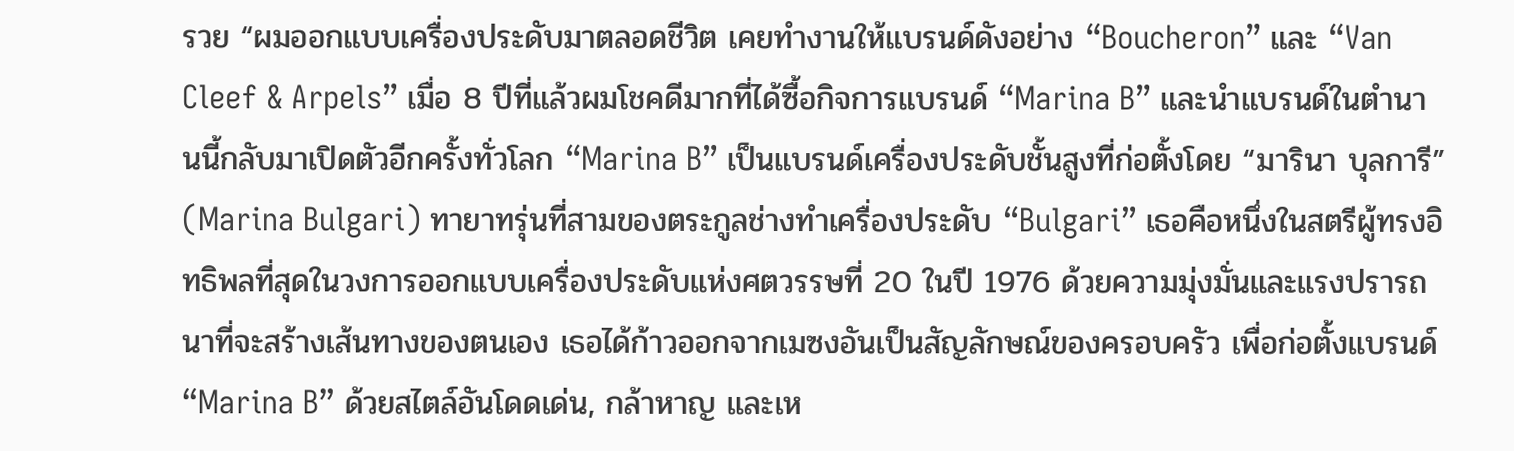รวย “ผมออกแบบเครื่องประดับมาตลอดชีวิต เคยทำงานให้แบรนด์ดังอย่าง “Boucheron” และ “Van Cleef & Arpels” เมื่อ 8 ปีที่แล้วผมโชคดีมากที่ได้ซื้อกิจการแบรนด์ “Marina B” และนำแบรนด์ในตำนานนี้กลับมาเปิดตัวอีกครั้งทั่วโลก “Marina B” เป็นแบรนด์เครื่องประดับชั้นสูงที่ก่อตั้งโดย “มารินา บุลการี” (Marina Bulgari) ทายาทรุ่นที่สามของตระกูลช่างทำเครื่องประดับ “Bulgari” เธอคือหนึ่งในสตรีผู้ทรงอิทธิพลที่สุดในวงการออกแบบเครื่องประดับแห่งศตวรรษที่ 20 ในปี 1976 ด้วยความมุ่งมั่นและแรงปรารถนาที่จะสร้างเส้นทางของตนเอง เธอได้ก้าวออกจากเมซงอันเป็นสัญลักษณ์ของครอบครัว เพื่อก่อตั้งแบรนด์ “Marina B” ด้วยสไตล์อันโดดเด่น, กล้าหาญ และเห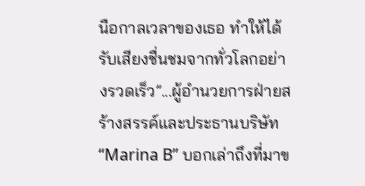นือกาลเวลาของเธอ ทำให้ได้รับเสียงชื่นชมจากทั่วโลกอย่างรวดเร็ว”...ผู้อำนวยการฝ่ายสร้างสรรค์และประธานบริษัท “Marina B” บอกเล่าถึงที่มาข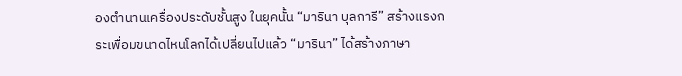องตำนานเครื่องประดับชั้นสูง ในยุคนั้น “มารินา บุลการี” สร้างแรงกระเพื่อมขนาดไหนโลกได้เปลี่ยนไปแล้ว “มารินา” ได้สร้างภาษา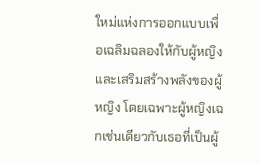ใหม่แห่งการออกแบบเพื่อเฉลิมฉลองให้กับผู้หญิง และเสริมสร้างพลังของผู้หญิง โดยเฉพาะผู้หญิงเฉกเช่นเดียวกับเธอที่เป็นผู้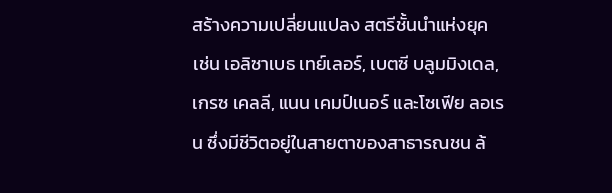สร้างความเปลี่ยนแปลง สตรีชั้นนำแห่งยุค เช่น เอลิซาเบธ เทย์เลอร์, เบตซี บลูมมิงเดล, เกรซ เคลลี, แนน เคมป์เนอร์ และโซเฟีย ลอเรน ซึ่งมีชีวิตอยู่ในสายตาของสาธารณชน ล้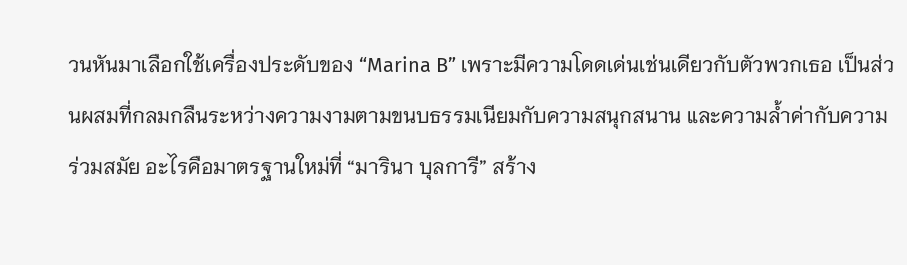วนหันมาเลือกใช้เครื่องประดับของ “Marina B” เพราะมีความโดดเด่นเช่นเดียวกับตัวพวกเธอ เป็นส่วนผสมที่กลมกลืนระหว่างความงามตามขนบธรรมเนียมกับความสนุกสนาน และความล้ำค่ากับความร่วมสมัย อะไรคือมาตรฐานใหม่ที่ “มารินา บุลการี” สร้าง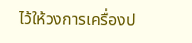ไว้ให้วงการเครื่องป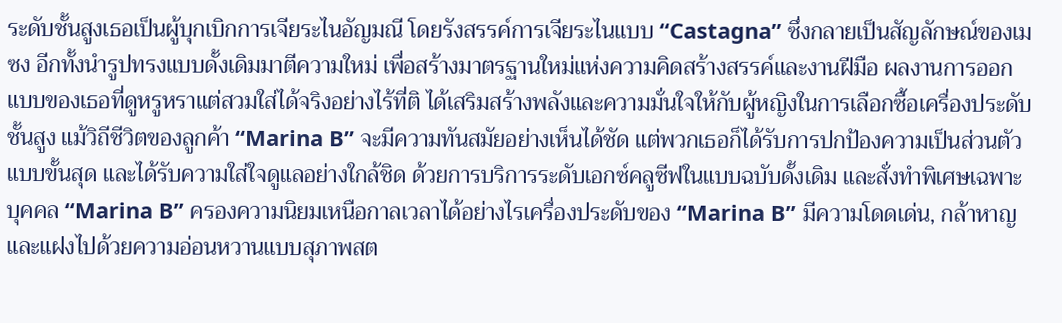ระดับชั้นสูงเธอเป็นผู้บุกเบิกการเจียระไนอัญมณี โดยรังสรรค์การเจียระไนแบบ “Castagna” ซึ่งกลายเป็นสัญลักษณ์ของเมซง อีกทั้งนำรูปทรงแบบดั้งเดิมมาตีความใหม่ เพื่อสร้างมาตรฐานใหม่แห่งความคิดสร้างสรรค์และงานฝีมือ ผลงานการออกแบบของเธอที่ดูหรูหราแต่สวมใส่ได้จริงอย่างไร้ที่ติ ได้เสริมสร้างพลังและความมั่นใจให้กับผู้หญิงในการเลือกซื้อเครื่องประดับชั้นสูง แม้วิถีชีวิตของลูกค้า “Marina B” จะมีความทันสมัยอย่างเห็นได้ชัด แต่พวกเธอก็ได้รับการปกป้องความเป็นส่วนตัวแบบขั้นสุด และได้รับความใส่ใจดูแลอย่างใกล้ชิด ด้วยการบริการระดับเอกซ์คลูซีฟในแบบฉบับดั้งเดิม และสั่งทำพิเศษเฉพาะบุคคล “Marina B” ครองความนิยมเหนือกาลเวลาได้อย่างไรเครื่องประดับของ “Marina B” มีความโดดเด่น, กล้าหาญ และแฝงไปด้วยความอ่อนหวานแบบสุภาพสต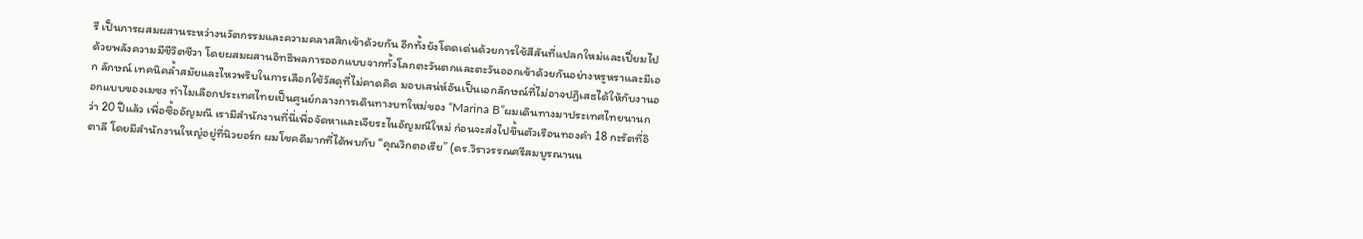รี เป็นการผสมผสานระหว่างนวัตกรรมและความคลาสสิกเข้าด้วยกัน อีกทั้งยังโดดเด่นด้วยการใช้สีสันที่แปลกใหม่และเปี่ยมไปด้วยพลังความมีชีวิตชีวา โดยผสมผสานอิทธิพลการออกแบบจากทั้งโลกตะวันตกและตะวันออกเข้าด้วยกันอย่างหรูหราและมีเอก ลักษณ์ เทคนิคล้ำสมัยและไหวพริบในการเลือกใช้วัสดุที่ไม่คาดคิด มอบเสน่ห์อันเป็นเอกลักษณ์ที่ไม่อาจปฏิเสธได้ให้กับงานออกแบบของเมซง ทำไมเลือกประเทศไทยเป็นศูนย์กลางการเดินทางบทใหม่ของ “Marina B”ผมเดินทางมาประเทศไทยนานกว่า 20 ปีแล้ว เพื่อซื้ออัญมณี เรามีสำนักงานที่นี่เพื่อจัดหาและเจียระไนอัญมณีใหม่ ก่อนจะส่งไปขึ้นตัวเรือนทองคำ 18 กะรัตที่อิตาลี โดยมีสำนักงานใหญ่อยู่ที่นิวยอร์ก ผมโชคดีมากที่ได้พบกับ “คุณวิกตอเรีย” (ดร.วิราวรรณศรีสมบูรณานน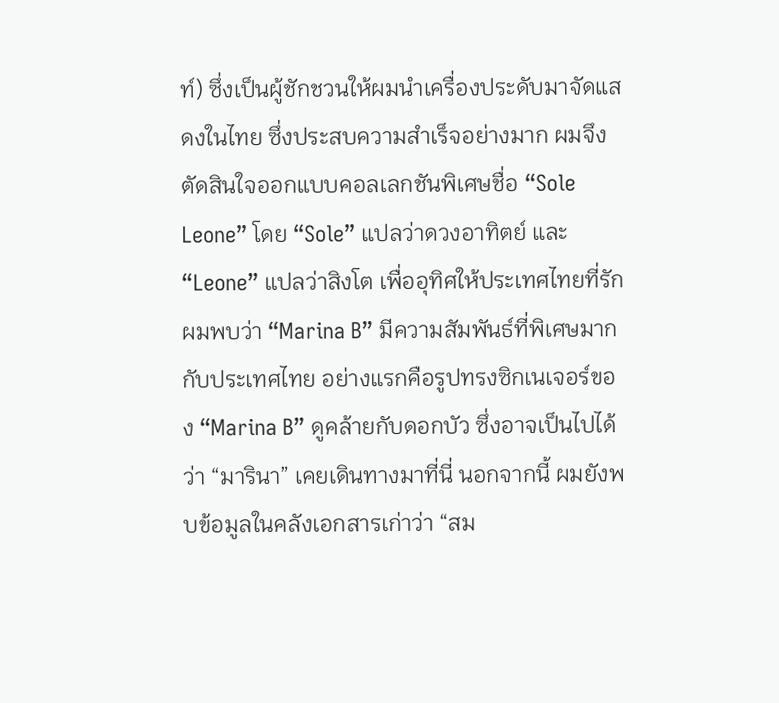ท์) ซึ่งเป็นผู้ชักชวนให้ผมนำเครื่องประดับมาจัดแสดงในไทย ซึ่งประสบความสำเร็จอย่างมาก ผมจึงตัดสินใจออกแบบคอลเลกชันพิเศษชื่อ “Sole Leone” โดย “Sole” แปลว่าดวงอาทิตย์ และ “Leone” แปลว่าสิงโต เพื่ออุทิศให้ประเทศไทยที่รัก ผมพบว่า “Marina B” มีความสัมพันธ์ที่พิเศษมากกับประเทศไทย อย่างแรกคือรูปทรงซิกเนเจอร์ของ “Marina B” ดูคล้ายกับดอกบัว ซึ่งอาจเป็นไปได้ว่า “มารินา” เคยเดินทางมาที่นี่ นอกจากนี้ ผมยังพบข้อมูลในคลังเอกสารเก่าว่า “สม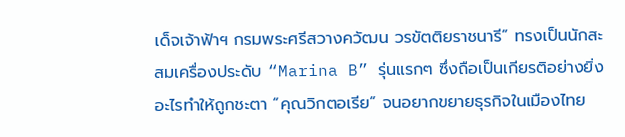เด็จเจ้าฟ้าฯ กรมพระศรีสวางควัฒน วรขัตติยราชนารี” ทรงเป็นนักสะสมเครื่องประดับ “Marina B” รุ่นแรกๆ ซึ่งถือเป็นเกียรติอย่างยิ่ง อะไรทำให้ถูกชะตา “คุณวิกตอเรีย” จนอยากขยายธุรกิจในเมืองไทย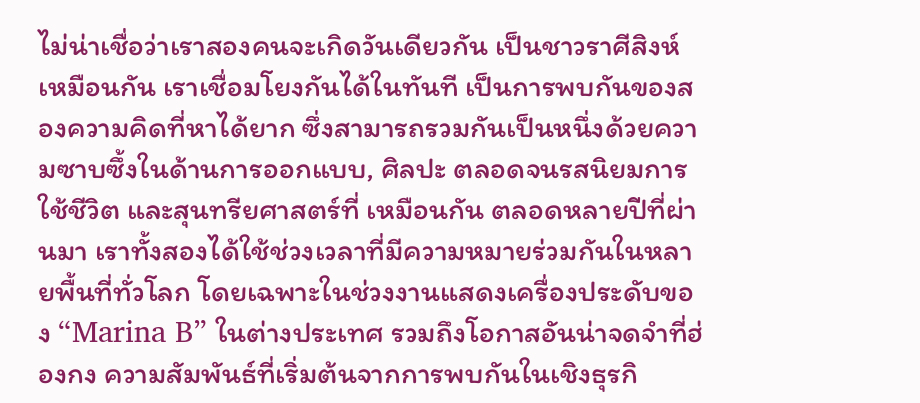ไม่น่าเชื่อว่าเราสองคนจะเกิดวันเดียวกัน เป็นชาวราศีสิงห์เหมือนกัน เราเชื่อมโยงกันได้ในทันที เป็นการพบกันของสองความคิดที่หาได้ยาก ซึ่งสามารถรวมกันเป็นหนึ่งด้วยความซาบซึ้งในด้านการออกแบบ, ศิลปะ ตลอดจนรสนิยมการใช้ชีวิต และสุนทรียศาสตร์ที่ เหมือนกัน ตลอดหลายปีที่ผ่านมา เราทั้งสองได้ใช้ช่วงเวลาที่มีความหมายร่วมกันในหลายพื้นที่ทั่วโลก โดยเฉพาะในช่วงงานแสดงเครื่องประดับของ “Marina B” ในต่างประเทศ รวมถึงโอกาสอันน่าจดจำที่ฮ่องกง ความสัมพันธ์ที่เริ่มต้นจากการพบกันในเชิงธุรกิ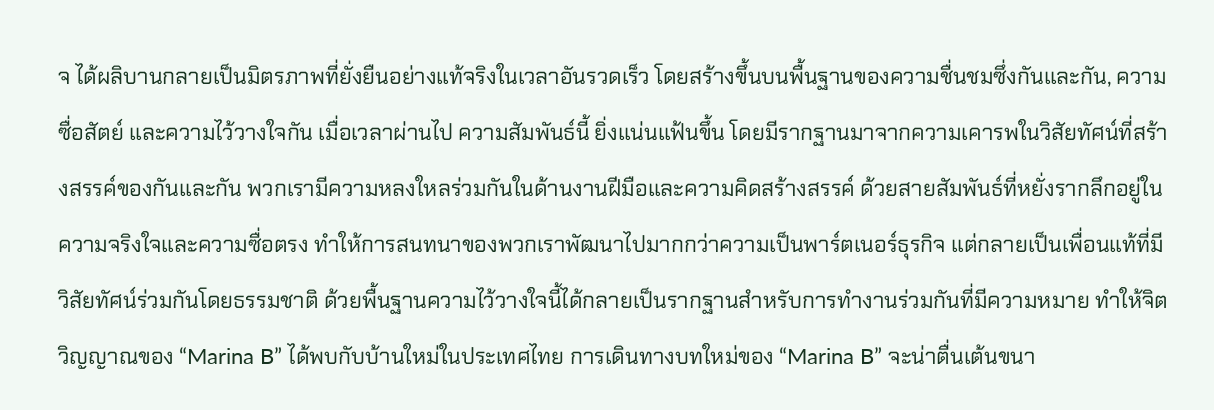จ ได้ผลิบานกลายเป็นมิตรภาพที่ยั่งยืนอย่างแท้จริงในเวลาอันรวดเร็ว โดยสร้างขึ้นบนพื้นฐานของความชื่นชมซึ่งกันและกัน, ความซื่อสัตย์ และความไว้วางใจกัน เมื่อเวลาผ่านไป ความสัมพันธ์นี้ ยิ่งแน่นแฟ้นขึ้น โดยมีรากฐานมาจากความเคารพในวิสัยทัศน์ที่สร้างสรรค์ของกันและกัน พวกเรามีความหลงใหลร่วมกันในด้านงานฝีมือและความคิดสร้างสรรค์ ด้วยสายสัมพันธ์ที่หยั่งรากลึกอยู่ในความจริงใจและความซื่อตรง ทำให้การสนทนาของพวกเราพัฒนาไปมากกว่าความเป็นพาร์ตเนอร์ธุรกิจ แต่กลายเป็นเพื่อนแท้ที่มีวิสัยทัศน์ร่วมกันโดยธรรมชาติ ด้วยพื้นฐานความไว้วางใจนี้ได้กลายเป็นรากฐานสำหรับการทำงานร่วมกันที่มีความหมาย ทำให้จิตวิญญาณของ “Marina B” ได้พบกับบ้านใหม่ในประเทศไทย การเดินทางบทใหม่ของ “Marina B” จะน่าตื่นเต้นขนา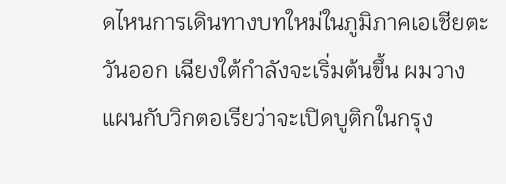ดไหนการเดินทางบทใหม่ในภูมิภาคเอเชียตะวันออก เฉียงใต้กำลังจะเริ่มต้นขึ้น ผมวางแผนกับวิกตอเรียว่าจะเปิดบูติกในกรุง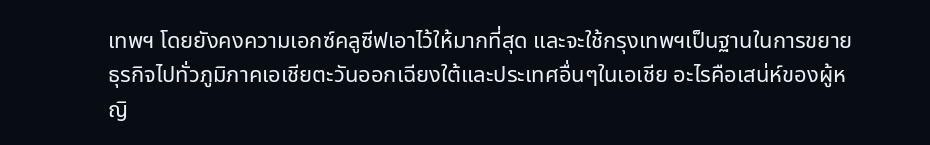เทพฯ โดยยังคงความเอกซ์คลูซีฟเอาไว้ให้มากที่สุด และจะใช้กรุงเทพฯเป็นฐานในการขยายธุรกิจไปทั่วภูมิภาคเอเชียตะวันออกเฉียงใต้และประเทศอื่นๆในเอเชีย อะไรคือเสน่ห์ของผู้หญิ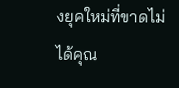งยุคใหม่ที่ขาดไม่ได้คุณ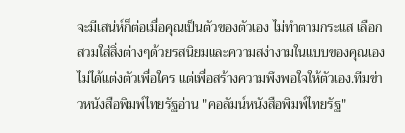จะมีเสน่ห์ก็ต่อเมื่อคุณเป็นตัวของตัวเอง ไม่ทำตามกระแส เลือกสวมใส่สิ่งต่างๆด้วยรสนิยมและความสง่างามในแบบของคุณเอง ไม่ได้แต่งตัวเพื่อใคร แต่เพื่อสร้างความพึงพอใจให้ตัวเอง.ทีมข่าวหนังสือพิมพ์ไทยรัฐอ่าน "คอลัมน์หนังสือพิมพ์ไทยรัฐ"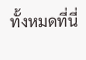ทั้งหมดที่นี่